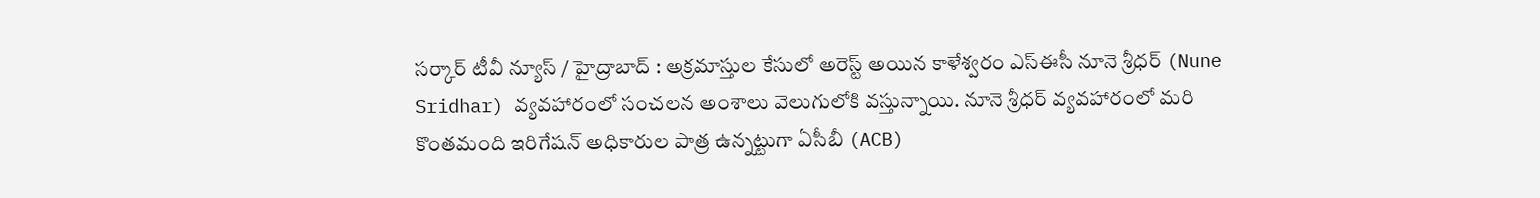సర్కార్ టీవీ న్యూస్ / హైద్రాబాద్ : అక్రమాస్తుల కేసులో అరెస్ట్ అయిన కాళేశ్వరం ఎస్ఈసీ నూనె శ్రీధర్ (Nune Sridhar) వ్యవహారంలో సంచలన అంశాలు వెలుగులోకి వస్తున్నాయి. నూనె శ్రీధర్ వ్యవహారంలో మరి కొంతమంది ఇరిగేషన్ అధికారుల పాత్ర ఉన్నట్టుగా ఏసీబీ (ACB)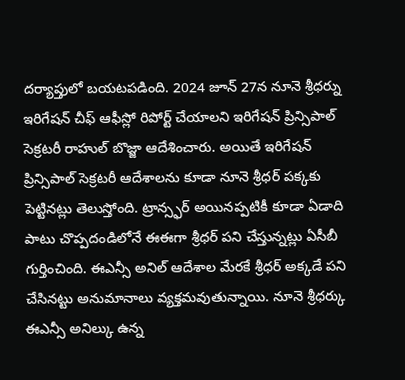దర్యాప్తులో బయటపడింది. 2024 జూన్ 27న నూనె శ్రీధర్ను ఇరిగేషన్ చీఫ్ ఆఫీస్లో రిపోర్ట్ చేయాలని ఇరిగేషన్ ప్రిన్సిపాల్ సెక్రటరీ రాహుల్ బొజ్జా ఆదేశించారు. అయితే ఇరిగేషన్ ప్రిన్సిపాల్ సెక్రటరీ ఆదేశాలను కూడా నూనె శ్రీధర్ పక్కకు పెట్టినట్లు తెలుస్తోంది. ట్రాన్స్ఫర్ అయినప్పటికీ కూడా ఏడాది పాటు చొప్పదండిలోనే ఈఈగా శ్రీధర్ పని చేస్తున్నట్లు ఏసీబీ గుర్తించింది. ఈఎన్సీ అనిల్ ఆదేశాల మేరకే శ్రీధర్ అక్కడే పని చేసినట్టు అనుమానాలు వ్యక్తమవుతున్నాయి. నూనె శ్రీధర్కు ఈఎన్సీ అనిల్కు ఉన్న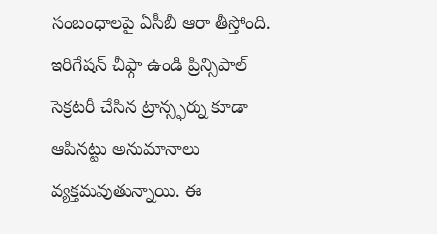సంబంధాలపై ఏసీబీ ఆరా తీస్తోంది. ఇరిగేషన్ చీఫ్గా ఉండి ప్రిన్సిపాల్ సెక్రటరీ చేసిన ట్రాన్స్ఫర్ను కూడా ఆపినట్టు అనుమానాలు వ్యక్తమవుతున్నాయి. ఈ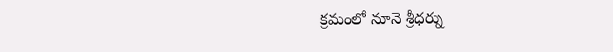క్రమంలో నూనె శ్రీధర్ను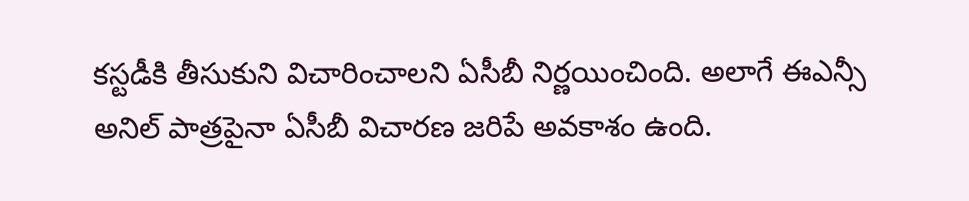కస్టడీకి తీసుకుని విచారించాలని ఏసీబీ నిర్ణయించింది. అలాగే ఈఎన్సీ అనిల్ పాత్రపైనా ఏసీబీ విచారణ జరిపే అవకాశం ఉంది.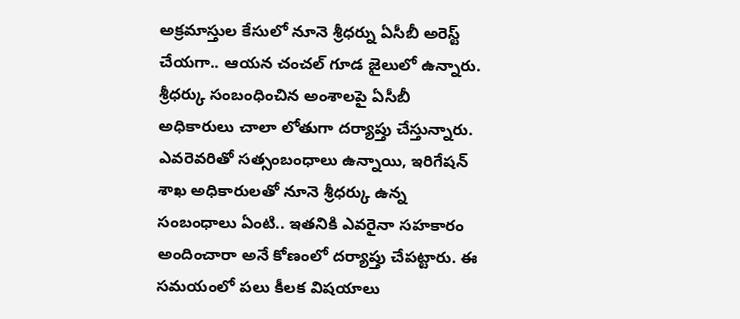అక్రమాస్తుల కేసులో నూనె శ్రీధర్ను ఏసీబీ అరెస్ట్ చేయగా.. ఆయన చంచల్ గూడ జైలులో ఉన్నారు. శ్రీధర్కు సంబంధించిన అంశాలపై ఏసీబీ అధికారులు చాలా లోతుగా దర్యాప్తు చేస్తున్నారు. ఎవరెవరితో సత్సంబంధాలు ఉన్నాయి, ఇరిగేషన్ శాఖ అధికారులతో నూనె శ్రీధర్కు ఉన్న సంబంధాలు ఏంటి.. ఇతనికి ఎవరైనా సహకారం అందించారా అనే కోణంలో దర్యాప్తు చేపట్టారు. ఈ సమయంలో పలు కీలక విషయాలు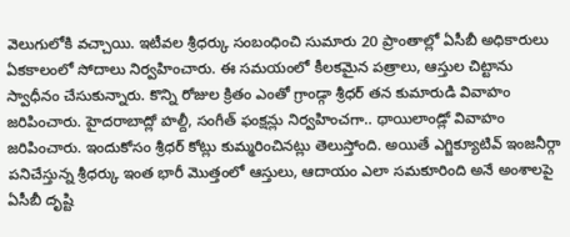వెలుగులోకి వచ్చాయి. ఇటీవల శ్రీధర్కు సంబంధించి సుమారు 20 ప్రాంతాల్లో ఏసీబీ అధికారులు ఏకకాలంలో సోదాలు నిర్వహించారు. ఈ సమయంలో కీలకమైన పత్రాలు, ఆస్తుల చిట్టాను స్వాధీనం చేసుకున్నారు. కొన్ని రోజుల క్రితం ఎంతో గ్రాండ్గా శ్రీధర్ తన కుమారుడి వివాహం జరిపించారు. హైదరాబాద్లో హల్దీ, సంగీత్ ఫంక్షన్లు నిర్వహించగా.. థాయిలాండ్లో వివాహం జరిపించారు. ఇందుకోసం శ్రీధర్ కోట్లు కుమ్మరించినట్లు తెలుస్తోంది. అయితే ఎగ్జిక్యూటివ్ ఇంజనీర్గా పనిచేస్తున్న శ్రీధర్కు ఇంత భారీ మొత్తంలో ఆస్తులు, ఆదాయం ఎలా సమకూరింది అనే అంశాలపై ఏసీబీ దృష్టి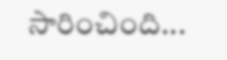సారించింది...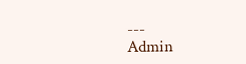---
Admin